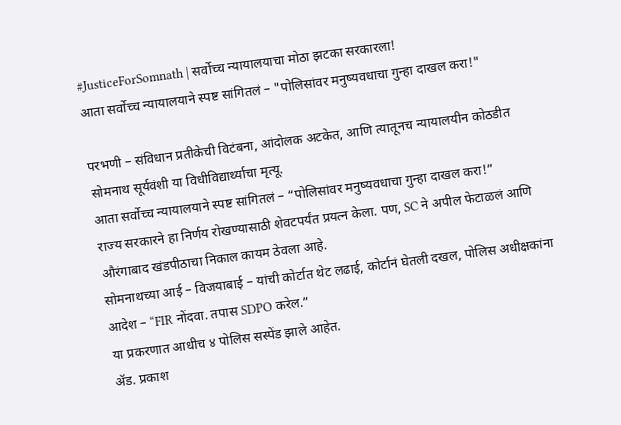#JusticeForSomnath | सर्वोच्च न्यायालयाचा मोठा झटका सरकारला!
आता सर्वोच्च न्यायालयाने स्पष्ट सांगितलं – "पोलिसांवर मनुष्यवधाचा गुन्हा दाखल करा!"

परभणी – संविधान प्रतीकेची विटंबना, आंदोलक अटकेत, आणि त्यातूनच न्यायालयीन कोठडीत सोमनाथ सूर्यवंशी या विधीविद्यार्थ्याचा मृत्यू.
आता सर्वोच्च न्यायालयाने स्पष्ट सांगितलं – “पोलिसांवर मनुष्यवधाचा गुन्हा दाखल करा!”
राज्य सरकारने हा निर्णय रोखण्यासाठी शेवटपर्यंत प्रयत्न केला. पण, SC ने अपील फेटाळलं आणि औरंगाबाद खंडपीठाचा निकाल कायम ठेवला आहे.
सोमनाथच्या आई – विजयाबाई – यांची कोर्टात थेट लढाई, कोर्टानं घेतली दखल, पोलिस अधीक्षकांना आदेश – “FIR नोंदवा. तपास SDPO करेल.”
या प्रकरणात आधीच ४ पोलिस सस्पेंड झाले आहेत.
ॲड. प्रकाश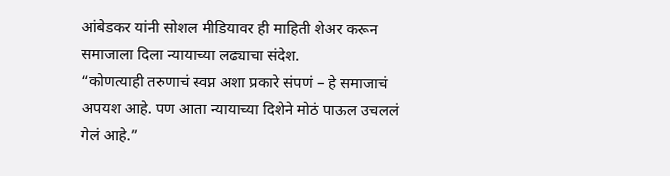आंबेडकर यांनी सोशल मीडियावर ही माहिती शेअर करून समाजाला दिला न्यायाच्या लढ्याचा संदेश.
“कोणत्याही तरुणाचं स्वप्न अशा प्रकारे संपणं – हे समाजाचं अपयश आहे. पण आता न्यायाच्या दिशेने मोठं पाऊल उचललं गेलं आहे.”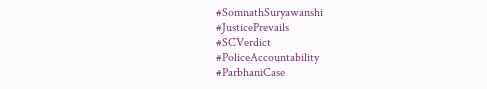#SomnathSuryawanshi
#JusticePrevails
#SCVerdict
#PoliceAccountability
#ParbhaniCase